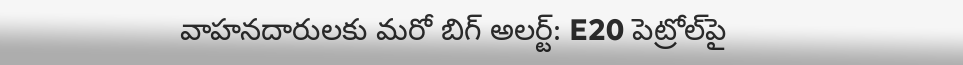వాహనదారులకు మరో బిగ్ అలర్ట్: E20 పెట్రోల్‌‌పై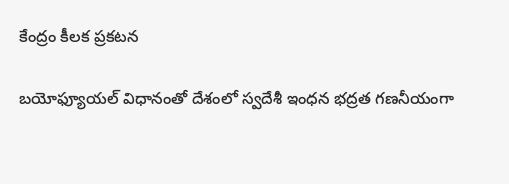కేంద్రం కీలక ప్రకటన

బయోఫ్యూయల్ విధానంతో దేశంలో స్వదేశీ ఇంధన భద్రత గణనీయంగా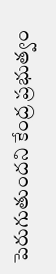పెరుగుతుందని కేంద్ర ప్రభుత్వం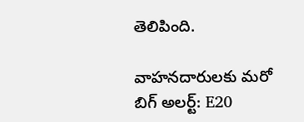తెలిపింది.

వాహనదారులకు మరో బిగ్ అలర్ట్: E20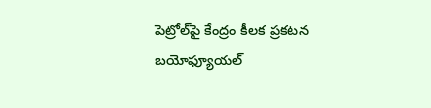పెట్రోల్‌‌పై కేంద్రం కీలక ప్రకటన
బయోఫ్యూయల్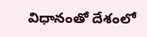విధానంతో దేశంలో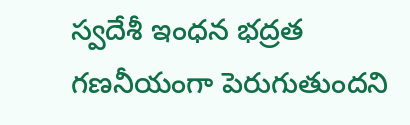స్వదేశీ ఇంధన భద్రత గణనీయంగా పెరుగుతుందని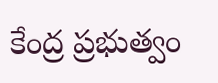కేంద్ర ప్రభుత్వం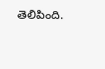తెలిపింది.